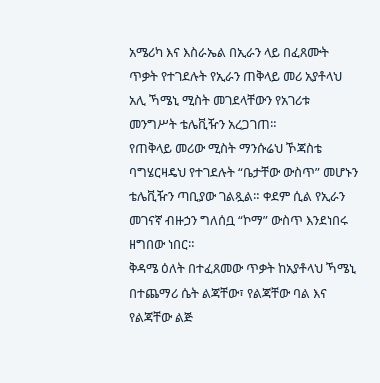አሜሪካ እና እስራኤል በኢራን ላይ በፈጸሙት ጥቃት የተገደሉት የኢራን ጠቅላይ መሪ አያቶላህ አሊ ኻሜኒ ሚስት መገደላቸውን የአገሪቱ መንግሥት ቴሌቪዥን አረጋገጠ።
የጠቅላይ መሪው ሚስት ማንሱሬህ ኾጃስቴ ባግሄርዛዴህ የተገደሉት “ቤታቸው ውስጥ” መሆኑን ቴሌቪዥን ጣቢያው ገልጿል። ቀደም ሲል የኢራን መገናኛ ብዙኃን ግለሰቧ “ኮማ” ውስጥ እንደነበሩ ዘግበው ነበር።
ቅዳሜ ዕለት በተፈጸመው ጥቃት ከአያቶላህ ኻሜኒ በተጨማሪ ሴት ልጃቸው፣ የልጃቸው ባል እና የልጃቸው ልጅ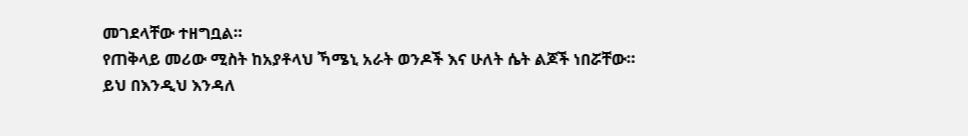መገደላቸው ተዘግቧል።
የጠቅላይ መሪው ሚስት ከአያቶላህ ኻሜኒ አራት ወንዶች እና ሁለት ሴት ልጆች ነበሯቸው።
ይህ በእንዲህ እንዳለ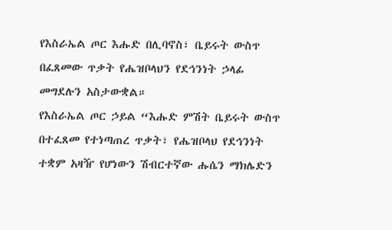የእስራኤል ጦር እሑድ በሊባኖስ፣ ቤይሩት ውስጥ በፈጸመው ጥቃት የሔዝቦላህን የደኅንነት ኃላፊ መግደሉን አስታውቋል።
የእስራኤል ጦር ኃይል “እሑድ ምሽት ቤይሩት ውስጥ በተፈጸመ የተነጣጠረ ጥቃት፣ የሔዝቦላህ የደኅንነት ተቋም አዛዥ የሆነውን ሽብርተኛው ሑሴን ማክሌድን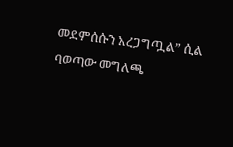መደምሰሱን አረጋግጧል” ሲል ባወጣው መግለጫ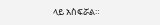ላይ አስፍሯል።